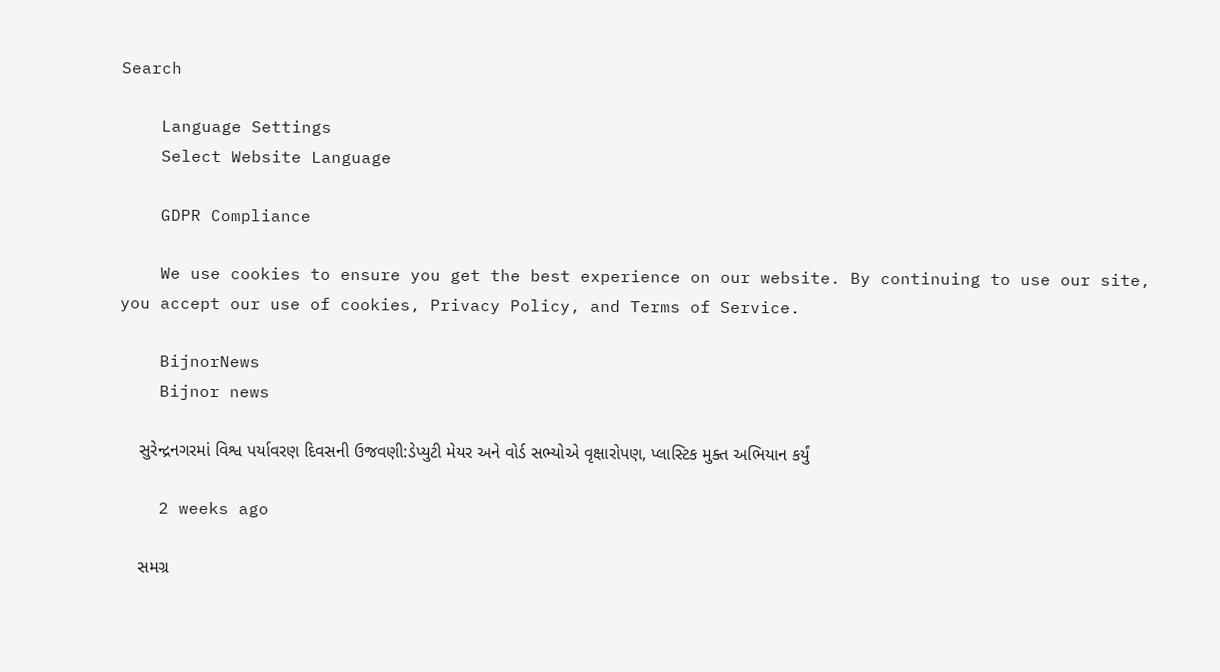Search

    Language Settings
    Select Website Language

    GDPR Compliance

    We use cookies to ensure you get the best experience on our website. By continuing to use our site, you accept our use of cookies, Privacy Policy, and Terms of Service.

    BijnorNews
    Bijnor news

    સુરેન્દ્રનગરમાં વિશ્વ પર્યાવરણ દિવસની ઉજવણી:ડેપ્યુટી મેયર અને વોર્ડ સભ્યોએ વૃક્ષારોપણ, પ્લાસ્ટિક મુક્ત અભિયાન કર્યું

    2 weeks ago

    સમગ્ર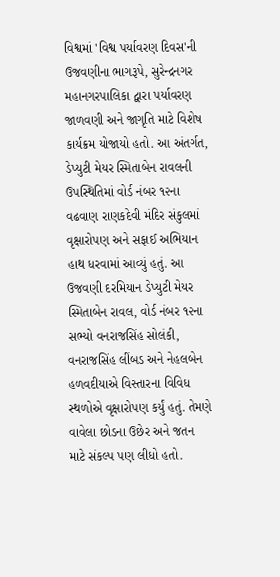વિશ્વમાં 'વિશ્વ પર્યાવરણ દિવસ'ની ઉજવણીના ભાગરૂપે, સુરેન્દ્રનગર મહાનગરપાલિકા દ્વારા પર્યાવરણ જાળવણી અને જાગૃતિ માટે વિશેષ કાર્યક્રમ યોજાયો હતો. આ અંતર્ગત, ડેપ્યુટી મેયર સ્મિતાબેન રાવલની ઉપસ્થિતિમાં વોર્ડ નંબર ૧૨ના વઢવાણ રાણકદેવી મંદિર સંકુલમાં વૃક્ષારોપણ અને સફાઈ અભિયાન હાથ ધરવામાં આવ્યું હતું. આ ઉજવણી દરમિયાન ડેપ્યુટી મેયર સ્મિતાબેન રાવલ, વોર્ડ નંબર ૧૨ના સભ્યો વનરાજસિંહ સોલંકી, વનરાજસિંહ લીંબડ અને નેહલબેન હળવદીયાએ વિસ્તારના વિવિધ સ્થળોએ વૃક્ષારોપણ કર્યું હતું. તેમણે વાવેલા છોડના ઉછેર અને જતન માટે સંકલ્પ પણ લીધો હતો.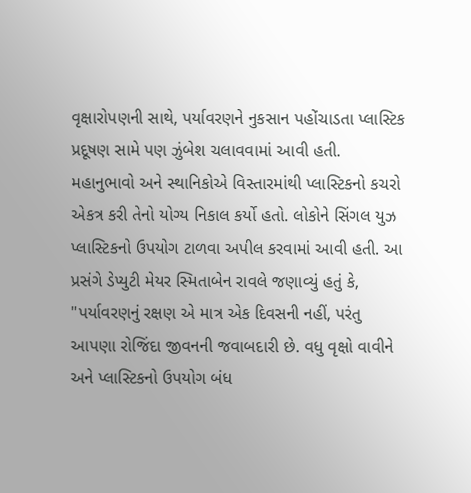વૃક્ષારોપણની સાથે, પર્યાવરણને નુકસાન પહોંચાડતા પ્લાસ્ટિક પ્રદૂષણ સામે પણ ઝુંબેશ ચલાવવામાં આવી હતી. મહાનુભાવો અને સ્થાનિકોએ વિસ્તારમાંથી પ્લાસ્ટિકનો કચરો એકત્ર કરી તેનો યોગ્ય નિકાલ કર્યો હતો. લોકોને સિંગલ યુઝ પ્લાસ્ટિકનો ઉપયોગ ટાળવા અપીલ કરવામાં આવી હતી. આ પ્રસંગે ડેપ્યુટી મેયર સ્મિતાબેન રાવલે જણાવ્યું હતું કે, "પર્યાવરણનું રક્ષણ એ માત્ર એક દિવસની નહીં, પરંતુ આપણા રોજિંદા જીવનની જવાબદારી છે. વધુ વૃક્ષો વાવીને અને પ્લાસ્ટિકનો ઉપયોગ બંધ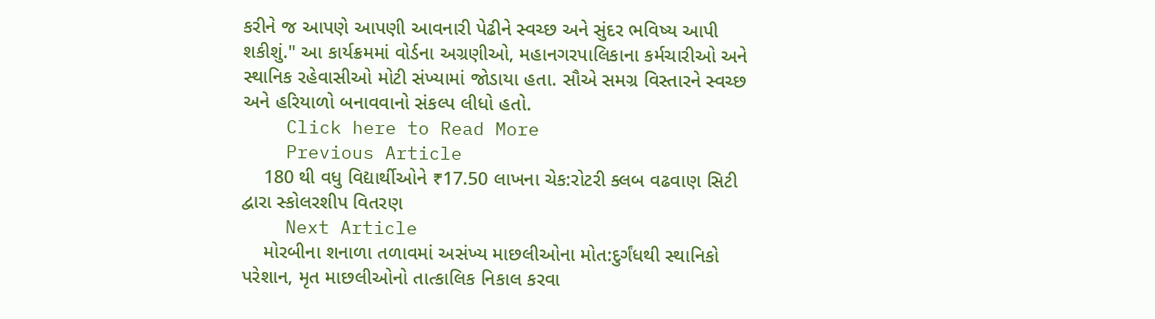કરીને જ આપણે આપણી આવનારી પેઢીને સ્વચ્છ અને સુંદર ભવિષ્ય આપી શકીશું." આ કાર્યક્રમમાં વોર્ડના અગ્રણીઓ, મહાનગરપાલિકાના કર્મચારીઓ અને સ્થાનિક રહેવાસીઓ મોટી સંખ્યામાં જોડાયા હતા. સૌએ સમગ્ર વિસ્તારને સ્વચ્છ અને હરિયાળો બનાવવાનો સંકલ્પ લીધો હતો.
    Click here to Read More
    Previous Article
    180 થી વધુ વિદ્યાર્થીઓને ₹17.50 લાખના ચેક:રોટરી ક્લબ વઢવાણ સિટી દ્વારા સ્કોલરશીપ વિતરણ
    Next Article
    મોરબીના શનાળા તળાવમાં અસંખ્ય માછલીઓના મોત:દુર્ગંધથી સ્થાનિકો પરેશાન, મૃત માછલીઓનો તાત્કાલિક નિકાલ કરવા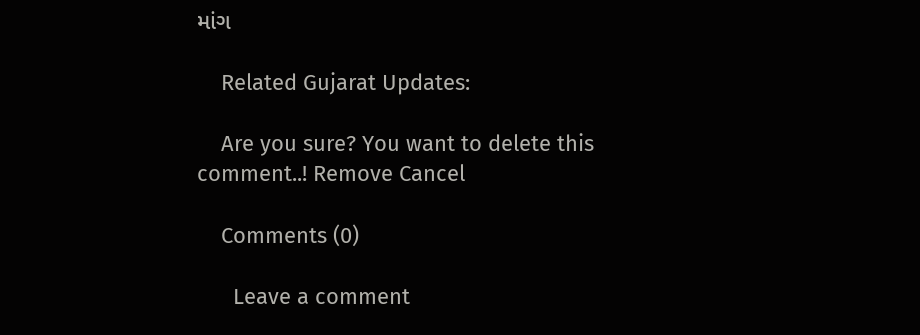માંગ

    Related Gujarat Updates:

    Are you sure? You want to delete this comment..! Remove Cancel

    Comments (0)

      Leave a comment